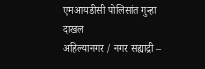एमआयडीसी पोलिसांत गुन्हा दाखल
अहिल्यानगर / नगर सह्याद्री –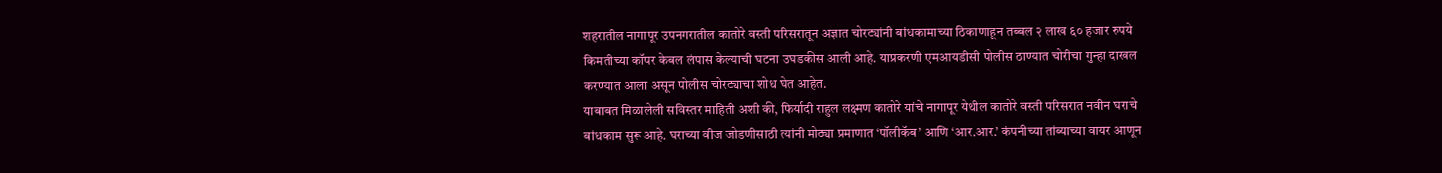शहरातील नागापूर उपनगरातील कातोरे वस्ती परिसरातून अज्ञात चोरट्यांनी बांधकामाच्या ठिकाणाहून तब्बल २ लाख ६० हजार रुपये किमतीच्या कॉपर केबल लंपास केल्याची घटना उघडकीस आली आहे. याप्रकरणी एमआयडीसी पोलीस ठाण्यात चोरीचा गुन्हा दाखल करण्यात आला असून पोलीस चोरट्याचा शोध घेत आहेत.
याबाबत मिळालेली सविस्तर माहिती अशी की, फिर्यादी राहुल लक्ष्मण कातोरे यांचे नागापूर येथील कातोरे वस्ती परिसरात नवीन घराचे बांधकाम सुरू आहे. घराच्या वीज जोडणीसाठी त्यांनी मोठ्या प्रमाणात ‘पॉलीकॅब’ आणि ‘आर.आर.’ कंपनीच्या तांब्याच्या वायर आणून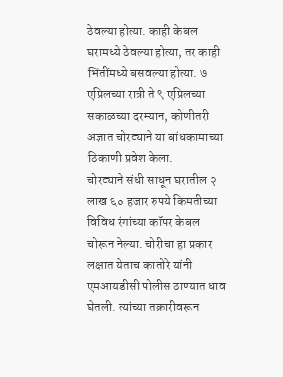ठेवल्या होत्या. काही केबल घरामध्ये ठेवल्या होत्या, तर काही भिंतींमध्ये बसवल्या होत्या. ७ एप्रिलच्या रात्री ते ९ एप्रिलच्या सकाळच्या दरम्यान, कोणीतरी अज्ञात चोरट्याने या बांधकामाच्या ठिकाणी प्रवेश केला.
चोरट्याने संधी साधून घरातील २ लाख ६० हजार रुपये किमतीच्या विविध रंगांच्या कॉपर केबल चोरून नेल्या. चोरीचा हा प्रकार लक्षात येताच कातोरे यांनी एमआयडीसी पोलीस ठाण्यात धाव घेतली. त्यांच्या तक्रारीवरून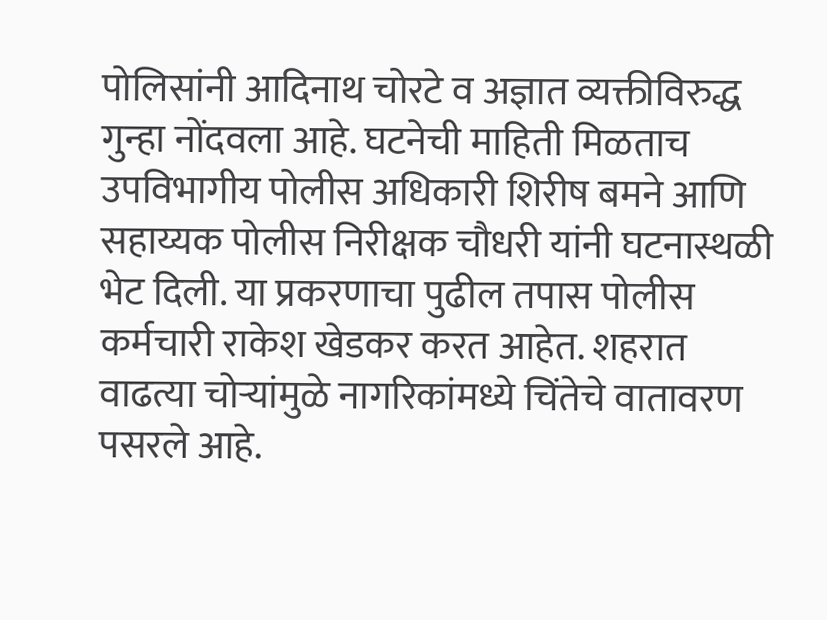पोलिसांनी आदिनाथ चोरटे व अज्ञात व्यक्तीविरुद्ध गुन्हा नोंदवला आहे. घटनेची माहिती मिळताच उपविभागीय पोलीस अधिकारी शिरीष बमने आणि सहाय्यक पोलीस निरीक्षक चौधरी यांनी घटनास्थळी भेट दिली. या प्रकरणाचा पुढील तपास पोलीस कर्मचारी राकेश खेडकर करत आहेत. शहरात वाढत्या चोऱ्यांमुळे नागरिकांमध्ये चिंतेचे वातावरण पसरले आहे.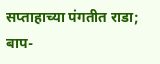सप्ताहाच्या पंगतीत राडा; बाप-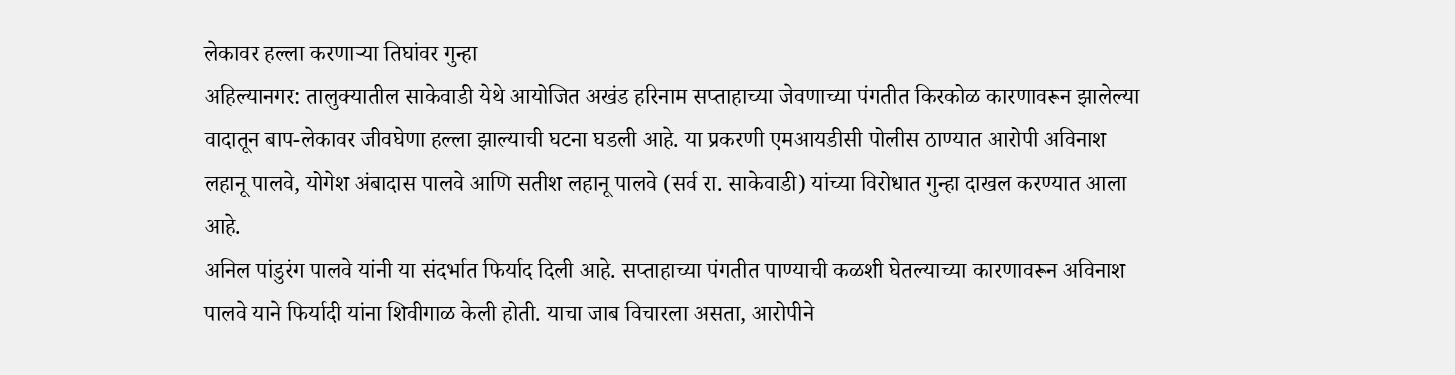लेकावर हल्ला करणाऱ्या तिघांवर गुन्हा
अहिल्यानगर: तालुक्यातील साकेवाडी येथे आयोजित अखंड हरिनाम सप्ताहाच्या जेवणाच्या पंगतीत किरकोळ कारणावरून झालेल्या वादातून बाप-लेकावर जीवघेणा हल्ला झाल्याची घटना घडली आहे. या प्रकरणी एमआयडीसी पोलीस ठाण्यात आरोपी अविनाश लहानू पालवे, योगेश अंबादास पालवे आणि सतीश लहानू पालवे (सर्व रा. साकेवाडी) यांच्या विरोधात गुन्हा दाखल करण्यात आला आहे.
अनिल पांडुरंग पालवे यांनी या संदर्भात फिर्याद दिली आहे. सप्ताहाच्या पंगतीत पाण्याची कळशी घेतल्याच्या कारणावरून अविनाश पालवे याने फिर्यादी यांना शिवीगाळ केली होती. याचा जाब विचारला असता, आरोपीने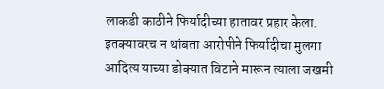लाकडी काठीने फिर्यादीच्या हातावर प्रहार केला. इतक्यावरच न थांबता आरोपीने फिर्यादीचा मुलगा आदित्य याच्या डोक्यात विटाने मारून त्याला जखमी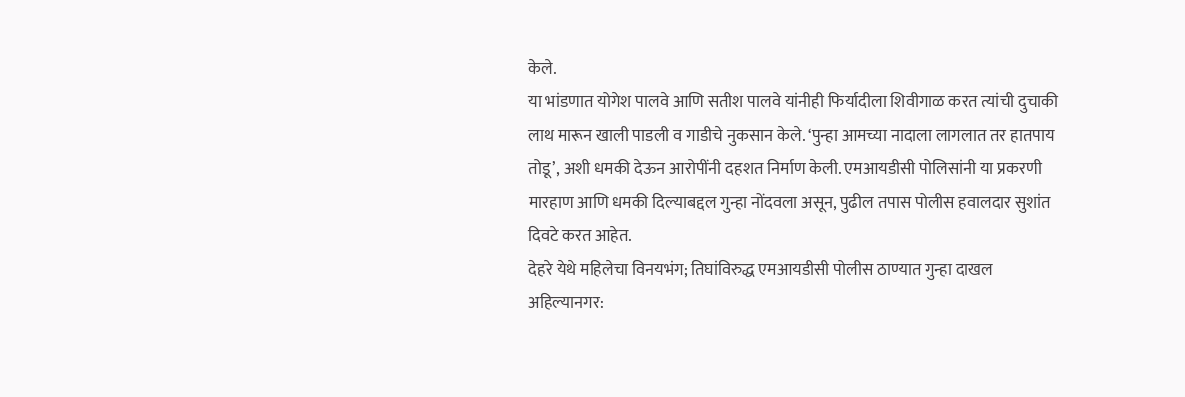केले.
या भांडणात योगेश पालवे आणि सतीश पालवे यांनीही फिर्यादीला शिवीगाळ करत त्यांची दुचाकी लाथ मारून खाली पाडली व गाडीचे नुकसान केले. ‘पुन्हा आमच्या नादाला लागलात तर हातपाय तोडू’, अशी धमकी देऊन आरोपींनी दहशत निर्माण केली. एमआयडीसी पोलिसांनी या प्रकरणी मारहाण आणि धमकी दिल्याबद्दल गुन्हा नोंदवला असून, पुढील तपास पोलीस हवालदार सुशांत दिवटे करत आहेत.
देहरे येथे महिलेचा विनयभंग; तिघांविरुद्ध एमआयडीसी पोलीस ठाण्यात गुन्हा दाखल
अहिल्यानगर: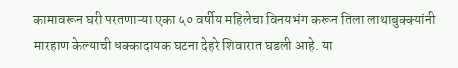कामावरून घरी परतणाऱ्या एका ५० वर्षीय महिलेचा विनयभंग करून तिला लाथाबुक्क्यांनी मारहाण केल्याची धक्कादायक घटना देहरे शिवारात घडली आहे. या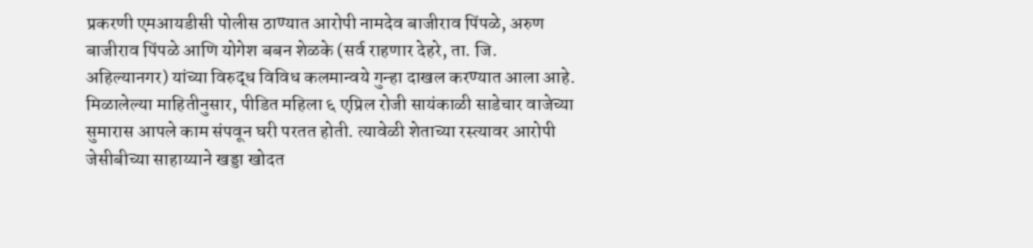प्रकरणी एमआयडीसी पोलीस ठाण्यात आरोपी नामदेव बाजीराव पिंपळे, अरुण बाजीराव पिंपळे आणि योगेश बबन शेळके (सर्व राहणार देहरे, ता. जि. अहिल्यानगर) यांच्या विरुद्ध विविध कलमान्वये गुन्हा दाखल करण्यात आला आहे.
मिळालेल्या माहितीनुसार, पीडित महिला ६ एप्रिल रोजी सायंकाळी साडेचार वाजेच्या सुमारास आपले काम संपवून घरी परतत होती. त्यावेळी शेताच्या रस्त्यावर आरोपी जेसीबीच्या साहाय्याने खड्डा खोदत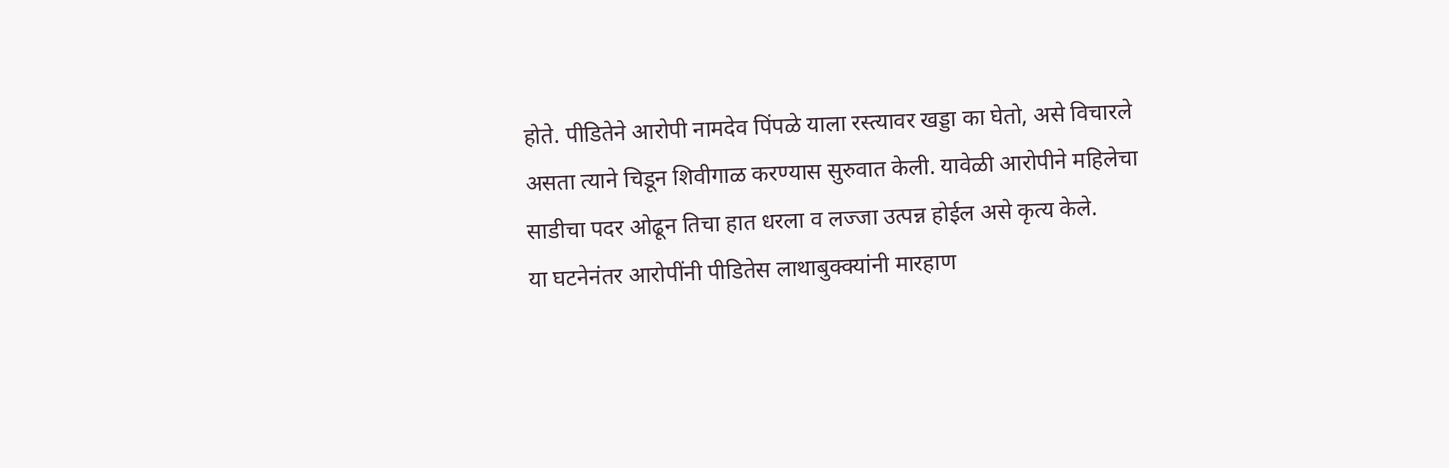होते. पीडितेने आरोपी नामदेव पिंपळे याला रस्त्यावर खड्डा का घेतो, असे विचारले असता त्याने चिडून शिवीगाळ करण्यास सुरुवात केली. यावेळी आरोपीने महिलेचा साडीचा पदर ओढून तिचा हात धरला व लज्जा उत्पन्न होईल असे कृत्य केले.
या घटनेनंतर आरोपींनी पीडितेस लाथाबुक्क्यांनी मारहाण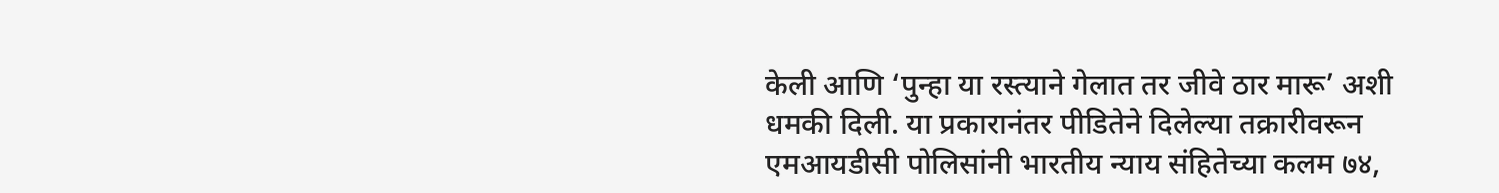केली आणि ‘पुन्हा या रस्त्याने गेलात तर जीवे ठार मारू’ अशी धमकी दिली. या प्रकारानंतर पीडितेने दिलेल्या तक्रारीवरून एमआयडीसी पोलिसांनी भारतीय न्याय संहितेच्या कलम ७४,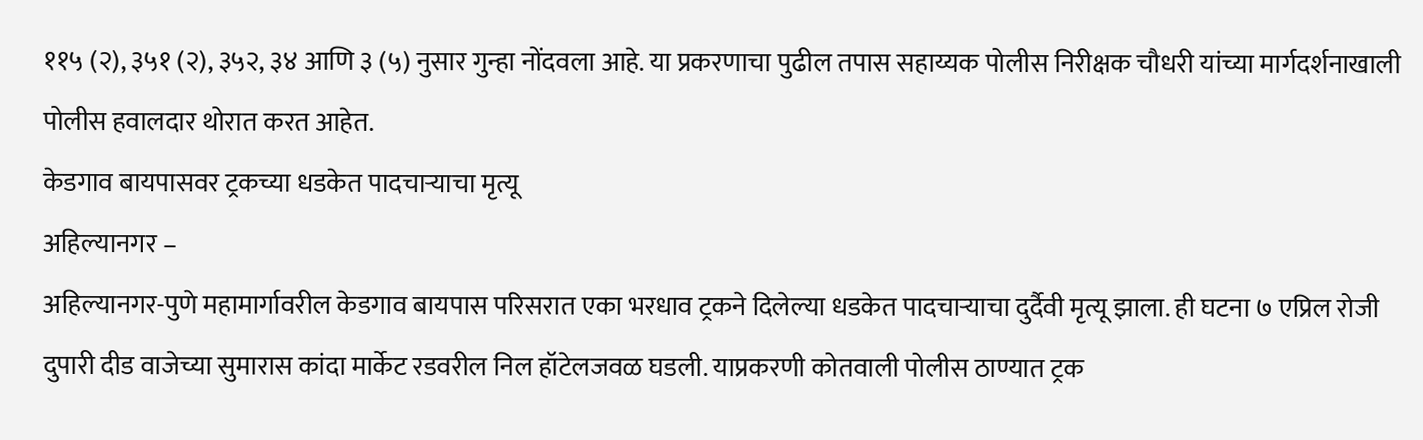११५ (२), ३५१ (२), ३५२, ३४ आणि ३ (५) नुसार गुन्हा नोंदवला आहे. या प्रकरणाचा पुढील तपास सहाय्यक पोलीस निरीक्षक चौधरी यांच्या मार्गदर्शनाखाली पोलीस हवालदार थोरात करत आहेत.
केडगाव बायपासवर ट्रकच्या धडकेत पादचाऱ्याचा मृत्यू
अहिल्यानगर –
अहिल्यानगर-पुणे महामार्गावरील केडगाव बायपास परिसरात एका भरधाव ट्रकने दिलेल्या धडकेत पादचाऱ्याचा दुर्दैवी मृत्यू झाला. ही घटना ७ एप्रिल रोजी दुपारी दीड वाजेच्या सुमारास कांदा मार्केट रडवरील निल हॉटेलजवळ घडली. याप्रकरणी कोतवाली पोलीस ठाण्यात ट्रक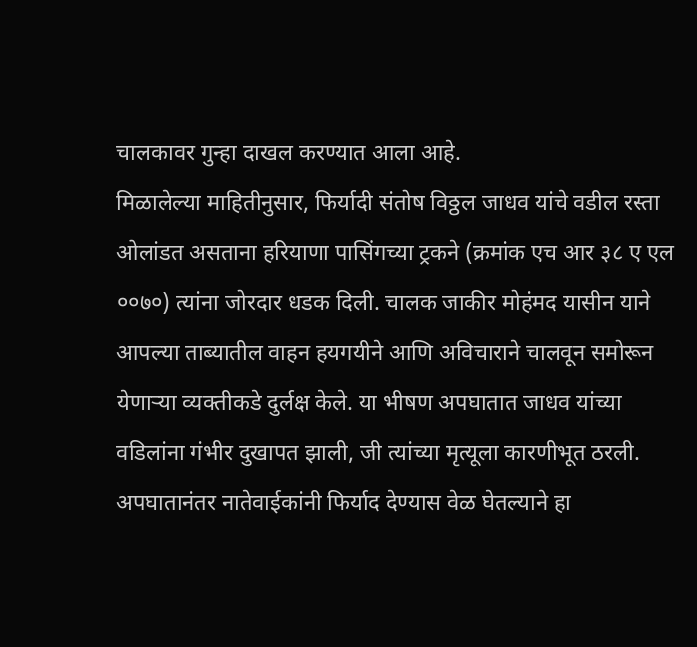चालकावर गुन्हा दाखल करण्यात आला आहे.
मिळालेल्या माहितीनुसार, फिर्यादी संतोष विठ्ठल जाधव यांचे वडील रस्ता ओलांडत असताना हरियाणा पासिंगच्या ट्रकने (क्रमांक एच आर ३८ ए एल ००७०) त्यांना जोरदार धडक दिली. चालक जाकीर मोहंमद यासीन याने आपल्या ताब्यातील वाहन हयगयीने आणि अविचाराने चालवून समोरून येणाऱ्या व्यक्तीकडे दुर्लक्ष केले. या भीषण अपघातात जाधव यांच्या वडिलांना गंभीर दुखापत झाली, जी त्यांच्या मृत्यूला कारणीभूत ठरली.
अपघातानंतर नातेवाईकांनी फिर्याद देण्यास वेळ घेतल्याने हा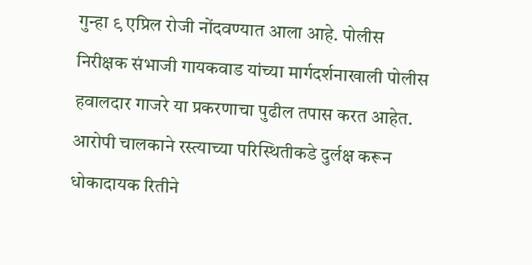गुन्हा ९ एप्रिल रोजी नोंदवण्यात आला आहे. पोलीस निरीक्षक संभाजी गायकवाड यांच्या मार्गदर्शनाखाली पोलीस हवालदार गाजरे या प्रकरणाचा पुढील तपास करत आहेत. आरोपी चालकाने रस्त्याच्या परिस्थितीकडे दुर्लक्ष करून धोकादायक रितीने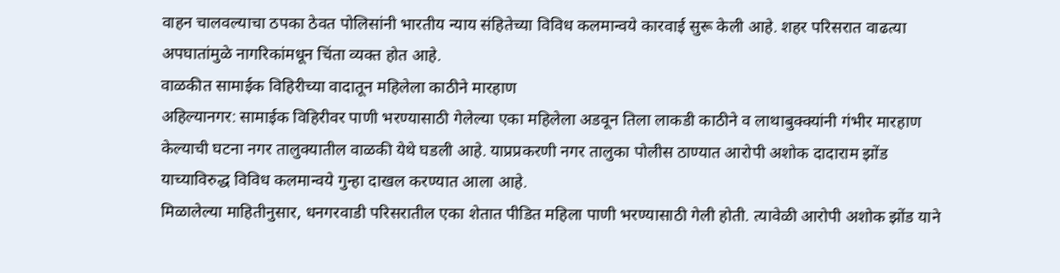वाहन चालवल्याचा ठपका ठेवत पोलिसांनी भारतीय न्याय संहितेच्या विविध कलमान्वये कारवाई सुरू केली आहे. शहर परिसरात वाढत्या अपघातांमुळे नागरिकांमधून चिंता व्यक्त होत आहे.
वाळकीत सामाईक विहिरीच्या वादातून महिलेला काठीने मारहाण
अहिल्यानगर: सामाईक विहिरीवर पाणी भरण्यासाठी गेलेल्या एका महिलेला अडवून तिला लाकडी काठीने व लाथाबुक्क्यांनी गंभीर मारहाण केल्याची घटना नगर तालुक्यातील वाळकी येथे घडली आहे. याप्रप्रकरणी नगर तालुका पोलीस ठाण्यात आरोपी अशोक दादाराम झोंड याच्याविरुद्ध विविध कलमान्वये गुन्हा दाखल करण्यात आला आहे.
मिळालेल्या माहितीनुसार, धनगरवाडी परिसरातील एका शेतात पीडित महिला पाणी भरण्यासाठी गेली होती. त्यावेळी आरोपी अशोक झोंड याने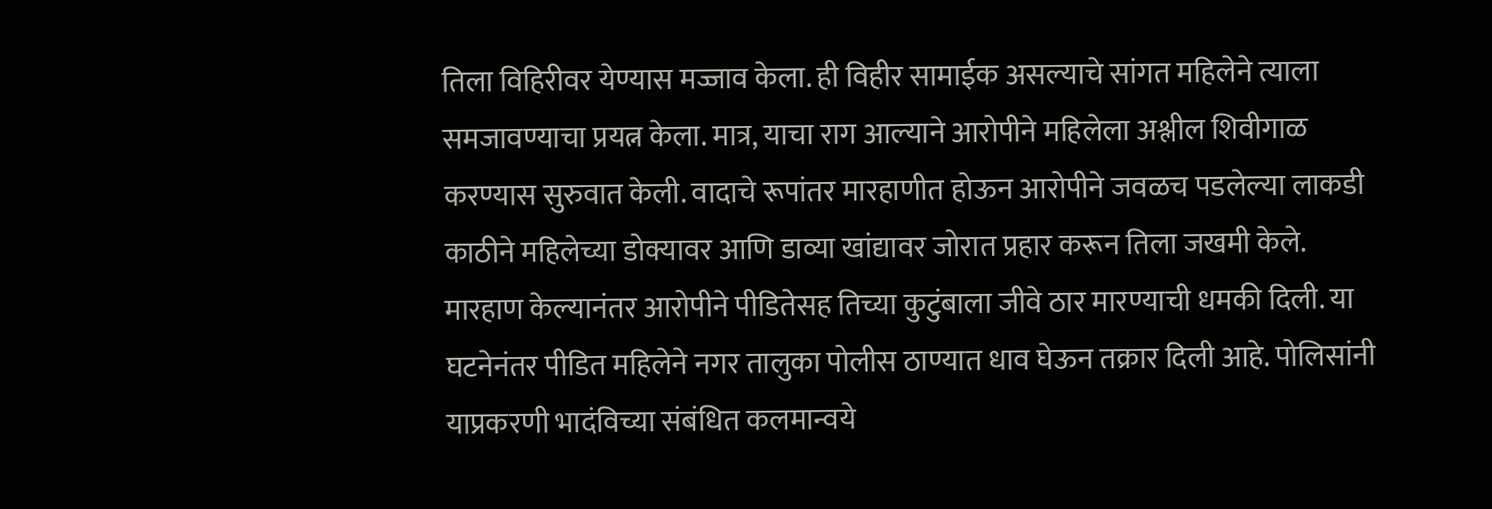तिला विहिरीवर येण्यास मज्जाव केला. ही विहीर सामाईक असल्याचे सांगत महिलेने त्याला समजावण्याचा प्रयत्न केला. मात्र, याचा राग आल्याने आरोपीने महिलेला अश्लील शिवीगाळ करण्यास सुरुवात केली. वादाचे रूपांतर मारहाणीत होऊन आरोपीने जवळच पडलेल्या लाकडी काठीने महिलेच्या डोक्यावर आणि डाव्या खांद्यावर जोरात प्रहार करून तिला जखमी केले.
मारहाण केल्यानंतर आरोपीने पीडितेसह तिच्या कुटुंबाला जीवे ठार मारण्याची धमकी दिली. या घटनेनंतर पीडित महिलेने नगर तालुका पोलीस ठाण्यात धाव घेऊन तक्रार दिली आहे. पोलिसांनी याप्रकरणी भादंविच्या संबंधित कलमान्वये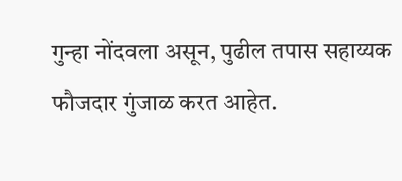गुन्हा नोंदवला असून, पुढील तपास सहाय्यक फौजदार गुंजाळ करत आहेत.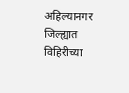अहिल्यानगर जिल्ह्यात विहिरीच्या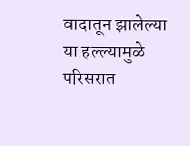वादातून झालेल्या या हल्ल्यामुळे परिसरात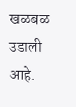खळबळ उडाली आहे.